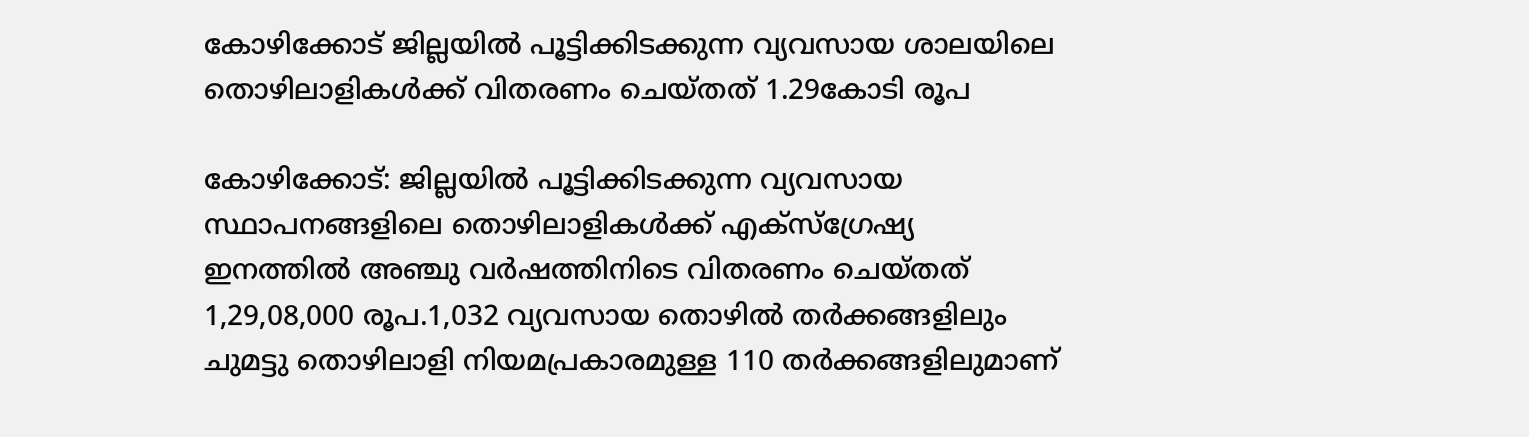കോഴിക്കോട് ജില്ലയില്‍ പൂട്ടിക്കിടക്കുന്ന വ്യവസായ ശാലയിലെ തൊഴിലാളികള്‍ക്ക് വിതരണം ചെയ്തത് 1.29കോടി രൂപ

കോഴിക്കോട്: ജില്ലയില്‍ പൂട്ടിക്കിടക്കുന്ന വ്യവസായ സ്ഥാപനങ്ങളിലെ തൊഴിലാളികള്‍ക്ക് എക്‌സ്‌ഗ്രേഷ്യ ഇനത്തില്‍ അഞ്ചു വര്‍ഷത്തിനിടെ വിതരണം ചെയ്തത് 1,29,08,000 രൂപ.1,032 വ്യവസായ തൊഴില്‍ തര്‍ക്കങ്ങളിലും ചുമട്ടു തൊഴിലാളി നിയമപ്രകാരമുള്ള 110 തര്‍ക്കങ്ങളിലുമാണ്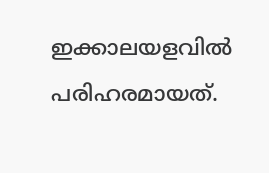ഇക്കാലയളവില്‍ പരിഹരമായത്.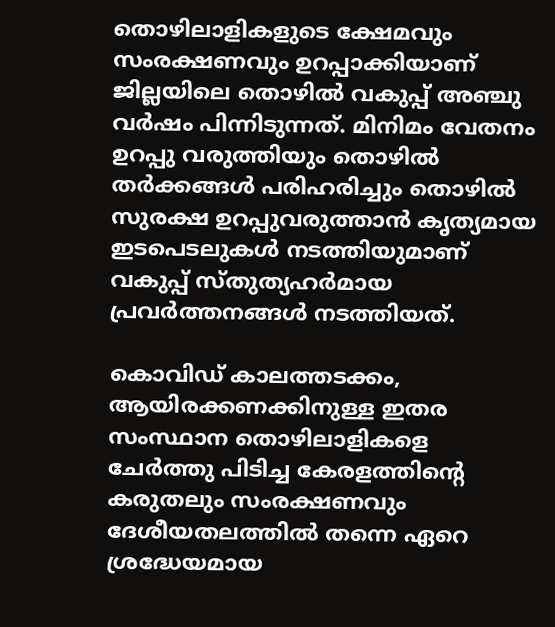തൊഴിലാളികളുടെ ക്ഷേമവും സംരക്ഷണവും ഉറപ്പാക്കിയാണ് ജില്ലയിലെ തൊഴില്‍ വകുപ്പ് അഞ്ചു വര്‍ഷം പിന്നിടുന്നത്. മിനിമം വേതനം ഉറപ്പു വരുത്തിയും തൊഴില്‍ തര്‍ക്കങ്ങള്‍ പരിഹരിച്ചും തൊഴില്‍ സുരക്ഷ ഉറപ്പുവരുത്താന്‍ കൃത്യമായ ഇടപെടലുകള്‍ നടത്തിയുമാണ് വകുപ്പ് സ്തുത്യഹര്‍മായ പ്രവര്‍ത്തനങ്ങള്‍ നടത്തിയത്.

കൊവിഡ് കാലത്തടക്കം, ആയിരക്കണക്കിനുള്ള ഇതര സംസ്ഥാന തൊഴിലാളികളെ ചേര്‍ത്തു പിടിച്ച കേരളത്തിന്റെ കരുതലും സംരക്ഷണവും ദേശീയതലത്തില്‍ തന്നെ ഏറെ ശ്രദ്ധേയമായ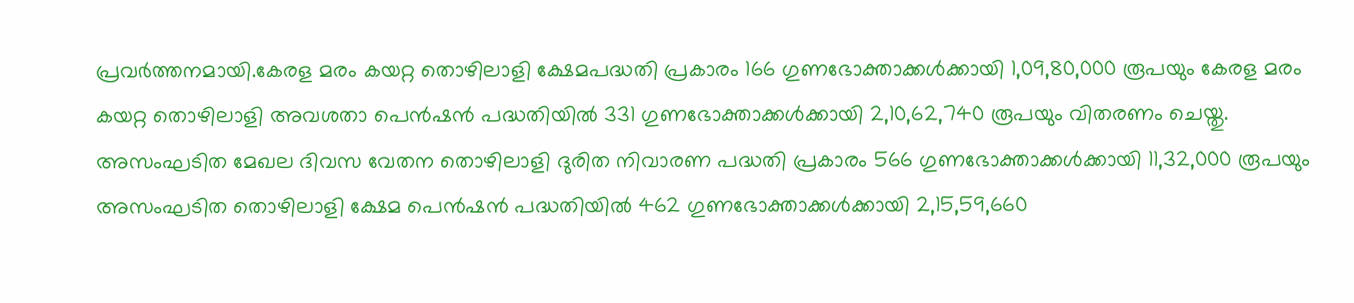പ്രവര്‍ത്തനമായി.കേരള മരം കയറ്റ തൊഴിലാളി ക്ഷേമപദ്ധതി പ്രകാരം 166 ഗുണഭോക്താക്കള്‍ക്കായി 1,09,80,000 രൂപയും കേരള മരം കയറ്റ തൊഴിലാളി അവശതാ പെന്‍ഷന്‍ പദ്ധതിയില്‍ 331 ഗുണഭോക്താക്കള്‍ക്കായി 2,10,62,740 രൂപയും വിതരണം ചെയ്തു. അസംഘടിത മേഖല ദിവസ വേതന തൊഴിലാളി ദുരിത നിവാരണ പദ്ധതി പ്രകാരം 566 ഗുണഭോക്താക്കള്‍ക്കായി 11,32,000 രൂപയും അസംഘടിത തൊഴിലാളി ക്ഷേമ പെന്‍ഷന്‍ പദ്ധതിയില്‍ 462 ഗുണഭോക്താക്കള്‍ക്കായി 2,15,59,660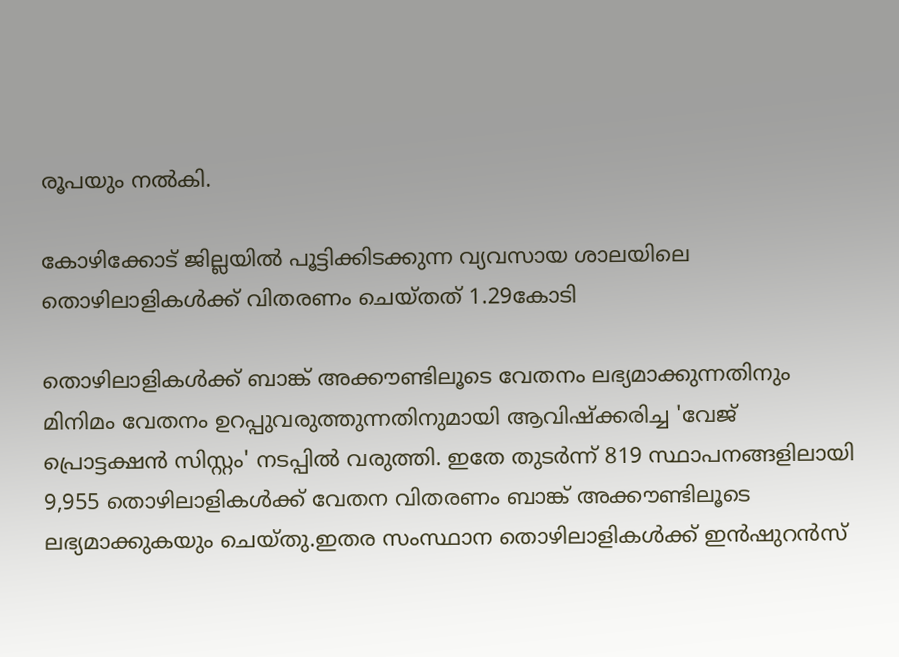രൂപയും നല്‍കി.

കോഴിക്കോട് ജില്ലയില്‍ പൂട്ടിക്കിടക്കുന്ന വ്യവസായ ശാലയിലെ തൊഴിലാളികള്‍ക്ക് വിതരണം ചെയ്തത് 1.29കോടി

തൊഴിലാളികള്‍ക്ക് ബാങ്ക് അക്കൗണ്ടിലൂടെ വേതനം ലഭ്യമാക്കുന്നതിനും മിനിമം വേതനം ഉറപ്പുവരുത്തുന്നതിനുമായി ആവിഷ്‌ക്കരിച്ച 'വേജ് പ്രൊട്ടക്ഷന്‍ സിസ്റ്റം' നടപ്പില്‍ വരുത്തി. ഇതേ തുടര്‍ന്ന് 819 സ്ഥാപനങ്ങളിലായി 9,955 തൊഴിലാളികള്‍ക്ക് വേതന വിതരണം ബാങ്ക് അക്കൗണ്ടിലൂടെ ലഭ്യമാക്കുകയും ചെയ്തു.ഇതര സംസ്ഥാന തൊഴിലാളികള്‍ക്ക് ഇന്‍ഷുറന്‍സ്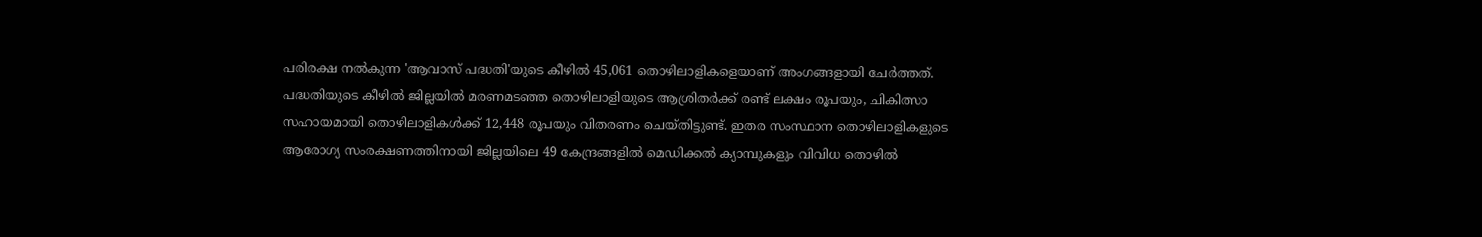പരിരക്ഷ നല്‍കുന്ന 'ആവാസ് പദ്ധതി'യുടെ കീഴില്‍ 45,061 തൊഴിലാളികളെയാണ് അംഗങ്ങളായി ചേര്‍ത്തത്. പദ്ധതിയുടെ കീഴില്‍ ജില്ലയില്‍ മരണമടഞ്ഞ തൊഴിലാളിയുടെ ആശ്രിതര്‍ക്ക് രണ്ട് ലക്ഷം രൂപയും, ചികിത്സാ സഹായമായി തൊഴിലാളികള്‍ക്ക് 12,448 രൂപയും വിതരണം ചെയ്തിട്ടുണ്ട്. ഇതര സംസ്ഥാന തൊഴിലാളികളുടെ ആരോഗ്യ സംരക്ഷണത്തിനായി ജില്ലയിലെ 49 കേന്ദ്രങ്ങളില്‍ മെഡിക്കല്‍ ക്യാമ്പുകളും വിവിധ തൊഴില്‍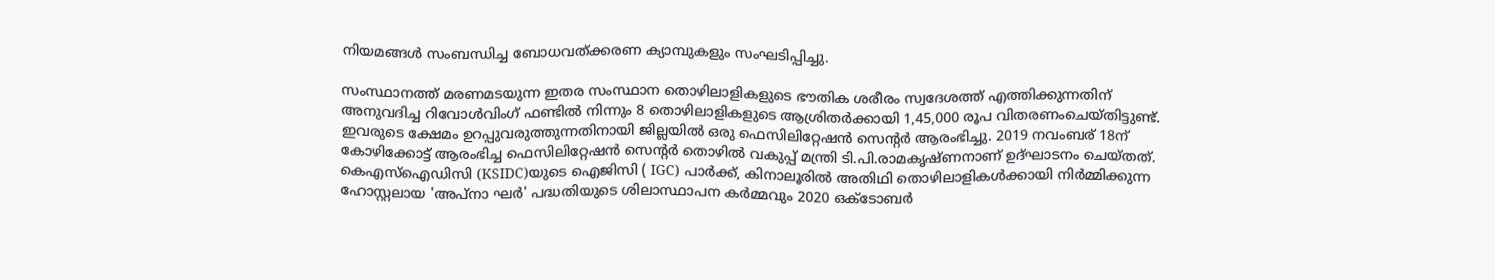നിയമങ്ങള്‍ സംബന്ധിച്ച ബോധവത്ക്കരണ ക്യാമ്പുകളും സംഘടിപ്പിച്ചു.

സംസ്ഥാനത്ത് മരണമടയുന്ന ഇതര സംസ്ഥാന തൊഴിലാളികളുടെ ഭൗതിക ശരീരം സ്വദേശത്ത് എത്തിക്കുന്നതിന് അനുവദിച്ച റിവോള്‍വിംഗ് ഫണ്ടില്‍ നിന്നും 8 തൊഴിലാളികളുടെ ആശ്രിതര്‍ക്കായി 1,45,000 രൂപ വിതരണംചെയ്തിട്ടുണ്ട്. ഇവരുടെ ക്ഷേമം ഉറപ്പുവരുത്തുന്നതിനായി ജില്ലയില്‍ ഒരു ഫെസിലിറ്റേഷന്‍ സെന്റര്‍ ആരംഭിച്ചു. 2019 നവംബര് 18ന് കോഴിക്കോട്ട് ആരംഭിച്ച ഫെസിലിറ്റേഷന്‍ സെന്റര്‍ തൊഴില്‍ വകുപ്പ് മന്ത്രി ടി.പി.രാമകൃഷ്ണനാണ് ഉദ്ഘാടനം ചെയ്തത്. കെഎസ്ഐഡിസി (KSIDC)യുടെ ഐജിസി ( IGC) പാര്‍ക്ക്, കിനാലൂരില്‍ അതിഥി തൊഴിലാളികള്‍ക്കായി നിര്‍മ്മിക്കുന്ന ഹോസ്റ്റലായ 'അപ്നാ ഘര്‍' പദ്ധതിയുടെ ശിലാസ്ഥാപന കര്‍മ്മവും 2020 ഒക്ടോബര്‍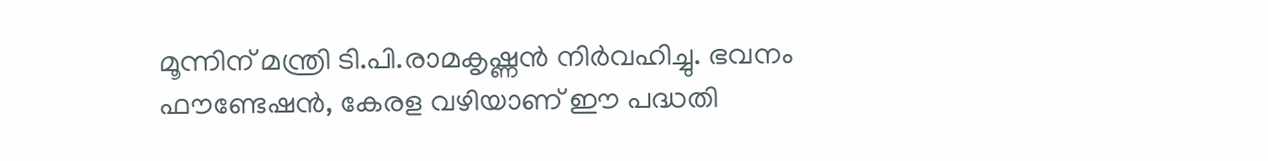മൂന്നിന് മന്ത്രി ടി.പി.രാമകൃഷ്ണന്‍ നിര്‍വഹിച്ചു. ഭവനം ഫൗണ്ടേഷന്‍, കേരള വഴിയാണ് ഈ പദ്ധതി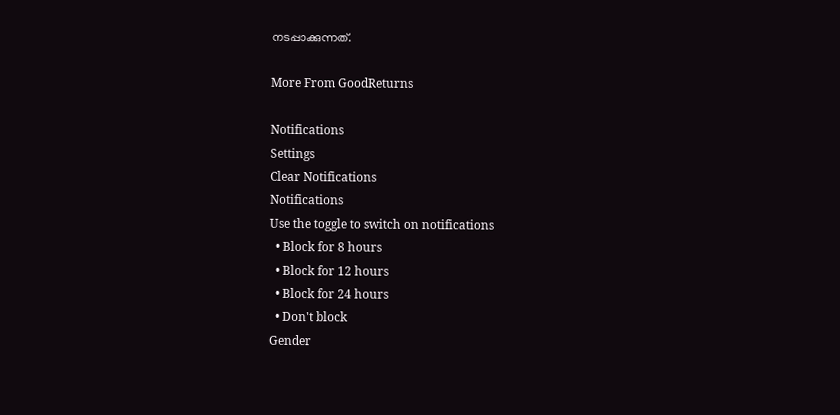നടപ്പാക്കുന്നത്.

More From GoodReturns

Notifications
Settings
Clear Notifications
Notifications
Use the toggle to switch on notifications
  • Block for 8 hours
  • Block for 12 hours
  • Block for 24 hours
  • Don't block
Gender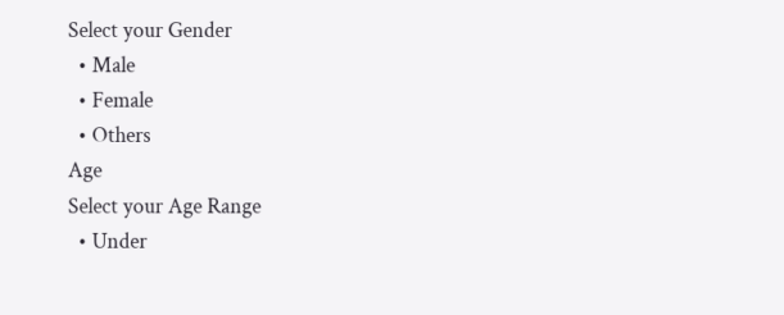Select your Gender
  • Male
  • Female
  • Others
Age
Select your Age Range
  • Under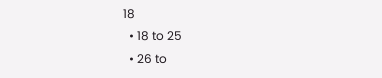18
  • 18 to 25
  • 26 to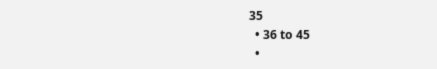35
  • 36 to 45
  •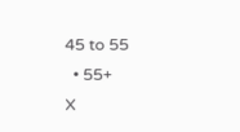45 to 55
  • 55+
X